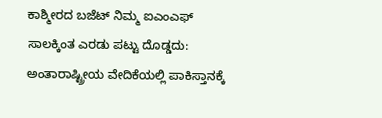ಕಾಶ್ಮೀರದ ಬಜೆಟ್ ನಿಮ್ಮ ಐಎಂಎಫ್ ಸಾಲಕ್ಕಿಂತ ಎರಡು ಪಟ್ಟು ದೊಡ್ಡದು: ಅಂತಾರಾಷ್ಟ್ರೀಯ ವೇದಿಕೆಯಲ್ಲಿ ಪಾಕಿಸ್ತಾನಕ್ಕೆ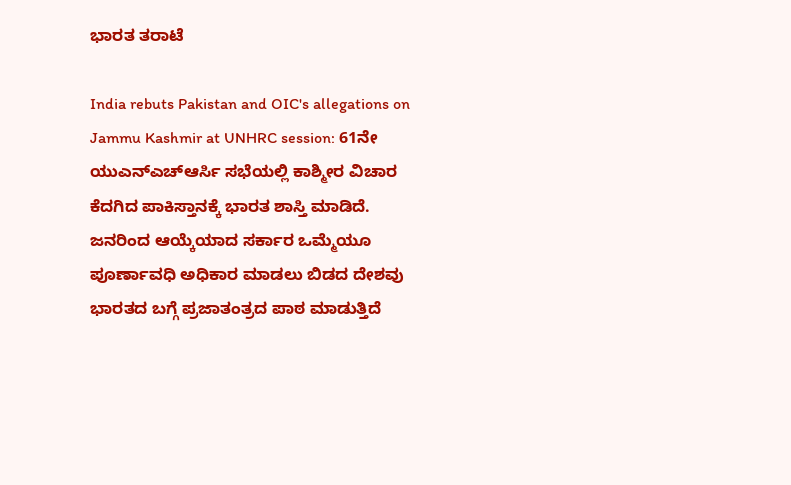ಭಾರತ ತರಾಟೆ

India rebuts Pakistan and OIC's allegations on Jammu Kashmir at UNHRC session: 61ನೇ ಯುಎನ್ಎಚ್ಆರ್ಸಿ ಸಭೆಯಲ್ಲಿ ಕಾಶ್ಮೀರ ವಿಚಾರ ಕೆದಗಿದ ಪಾಕಿಸ್ತಾನಕ್ಕೆ ಭಾರತ ಶಾಸ್ತಿ ಮಾಡಿದೆ. ಜನರಿಂದ ಆಯ್ಕೆಯಾದ ಸರ್ಕಾರ ಒಮ್ಮೆಯೂ ಪೂರ್ಣಾವಧಿ ಅಧಿಕಾರ ಮಾಡಲು ಬಿಡದ ದೇಶವು ಭಾರತದ ಬಗ್ಗೆ ಪ್ರಜಾತಂತ್ರದ ಪಾಠ ಮಾಡುತ್ತಿದೆ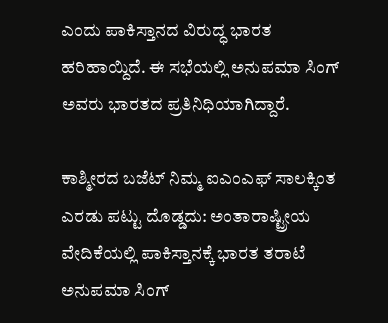ಎಂದು ಪಾಕಿಸ್ತಾನದ ವಿರುದ್ಧ ಭಾರತ ಹರಿಹಾಯ್ದಿದೆ. ಈ ಸಭೆಯಲ್ಲಿ ಅನುಪಮಾ ಸಿಂಗ್ ಅವರು ಭಾರತದ ಪ್ರತಿನಿಧಿಯಾಗಿದ್ದಾರೆ.

ಕಾಶ್ಮೀರದ ಬಜೆಟ್ ನಿಮ್ಮ ಐಎಂಎಫ್ ಸಾಲಕ್ಕಿಂತ ಎರಡು ಪಟ್ಟು ದೊಡ್ಡದು: ಅಂತಾರಾಷ್ಟ್ರೀಯ ವೇದಿಕೆಯಲ್ಲಿ ಪಾಕಿಸ್ತಾನಕ್ಕೆ ಭಾರತ ತರಾಟೆ
ಅನುಪಮಾ ಸಿಂಗ್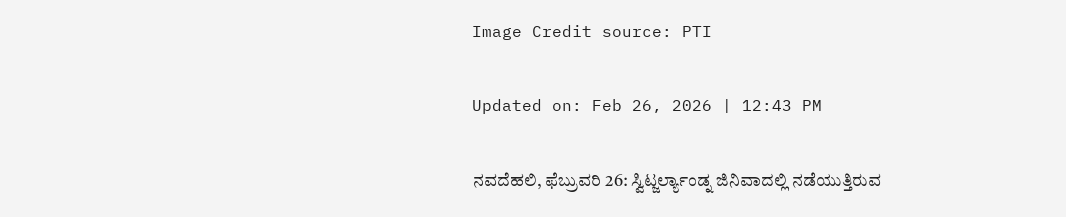Image Credit source: PTI

Updated on: Feb 26, 2026 | 12:43 PM

ನವದೆಹಲಿ, ಫೆಬ್ರುವರಿ 26: ಸ್ವಿಟ್ಜರ್ಲ್ಯಾಂಡ್ನ ಜಿನಿವಾದಲ್ಲಿ ನಡೆಯುತ್ತಿರುವ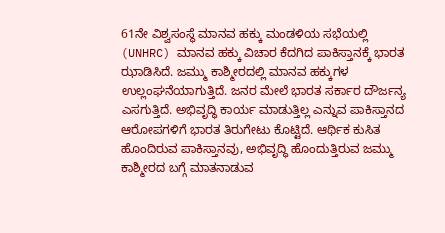61ನೇ ವಿಶ್ವಸಂಸ್ಥೆ ಮಾನವ ಹಕ್ಕು ಮಂಡಳಿಯ ಸಭೆಯಲ್ಲಿ (UNHRC) ಮಾನವ ಹಕ್ಕು ವಿಚಾರ ಕೆದಗಿದ ಪಾಕಿಸ್ತಾನಕ್ಕೆ ಭಾರತ ಝಾಡಿಸಿದೆ. ಜಮ್ಮು ಕಾಶ್ಮೀರದಲ್ಲಿ ಮಾನವ ಹಕ್ಕುಗಳ ಉಲ್ಲಂಘನೆಯಾಗುತ್ತಿದೆ. ಜನರ ಮೇಲೆ ಭಾರತ ಸರ್ಕಾರ ದೌರ್ಜನ್ಯ ಎಸಗುತ್ತಿದೆ. ಅಭಿವೃದ್ಧಿ ಕಾರ್ಯ ಮಾಡುತ್ತಿಲ್ಲ ಎನ್ನುವ ಪಾಕಿಸ್ತಾನದ ಆರೋಪಗಳಿಗೆ ಭಾರತ ತಿರುಗೇಟು ಕೊಟ್ಟಿದೆ. ಆರ್ಥಿಕ ಕುಸಿತ ಹೊಂದಿರುವ ಪಾಕಿಸ್ತಾನವು, ಅಭಿವೃದ್ಧಿ ಹೊಂದುತ್ತಿರುವ ಜಮ್ಮು ಕಾಶ್ಮೀರದ ಬಗ್ಗೆ ಮಾತನಾಡುವ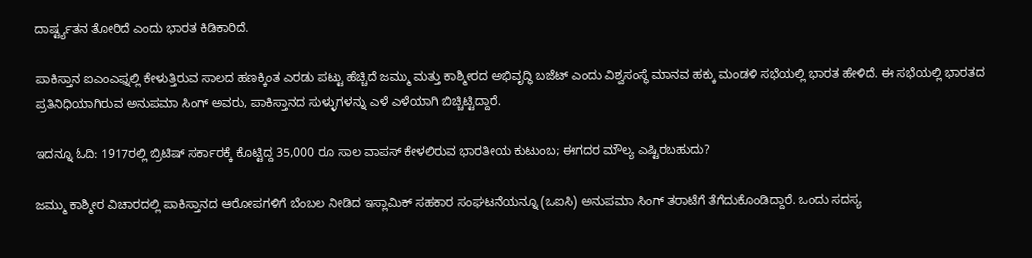ದಾರ್ಷ್ಟ್ಯತನ ತೋರಿದೆ ಎಂದು ಭಾರತ ಕಿಡಿಕಾರಿದೆ.

ಪಾಕಿಸ್ತಾನ ಐಎಂಎಫ್ನಲ್ಲಿ ಕೇಳುತ್ತಿರುವ ಸಾಲದ ಹಣಕ್ಕಿಂತ ಎರಡು ಪಟ್ಟು ಹೆಚ್ಚಿದೆ ಜಮ್ಮು ಮತ್ತು ಕಾಶ್ಮೀರದ ಅಭಿವೃದ್ಧಿ ಬಜೆಟ್ ಎಂದು ವಿಶ್ವಸಂಸ್ಥೆ ಮಾನವ ಹಕ್ಕು ಮಂಡಳಿ ಸಭೆಯಲ್ಲಿ ಭಾರತ ಹೇಳಿದೆ. ಈ ಸಭೆಯಲ್ಲಿ ಭಾರತದ ಪ್ರತಿನಿಧಿಯಾಗಿರುವ ಅನುಪಮಾ ಸಿಂಗ್ ಅವರು, ಪಾಕಿಸ್ತಾನದ ಸುಳ್ಳುಗಳನ್ನು ಎಳೆ ಎಳೆಯಾಗಿ ಬಿಚ್ಚಿಟ್ಟಿದ್ದಾರೆ.

ಇದನ್ನೂ ಓದಿ: 1917ರಲ್ಲಿ ಬ್ರಿಟಿಷ್ ಸರ್ಕಾರಕ್ಕೆ ಕೊಟ್ಟಿದ್ದ 35,000 ರೂ ಸಾಲ ವಾಪಸ್ ಕೇಳಲಿರುವ ಭಾರತೀಯ ಕುಟುಂಬ; ಈಗದರ ಮೌಲ್ಯ ಎಷ್ಟಿರಬಹುದು?

ಜಮ್ಮು ಕಾಶ್ಮೀರ ವಿಚಾರದಲ್ಲಿ ಪಾಕಿಸ್ತಾನದ ಆರೋಪಗಳಿಗೆ ಬೆಂಬಲ ನೀಡಿದ ಇಸ್ಲಾಮಿಕ್ ಸಹಕಾರ ಸಂಘಟನೆಯನ್ನೂ (ಒಐಸಿ) ಅನುಪಮಾ ಸಿಂಗ್ ತರಾಟೆಗೆ ತೆಗೆದುಕೊಂಡಿದ್ದಾರೆ. ಒಂದು ಸದಸ್ಯ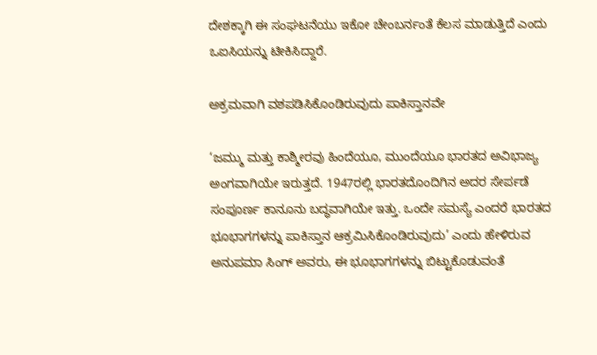ದೇಶಕ್ಕಾಗಿ ಈ ಸಂಘಟನೆಯು ಇಕೋ ಚೇಂಬರ್ನಂತೆ ಕೆಲಸ ಮಾಡುತ್ತಿದೆ ಎಂದು ಒಐಸಿಯನ್ನು ಟೀಕಿಸಿದ್ದಾರೆ.

ಅಕ್ರಮವಾಗಿ ವಶಪಡಿಸಿಕೊಂಡಿರುವುದು ಪಾಕಿಸ್ತಾನವೇ

‘ಜಮ್ಮು ಮತ್ತು ಕಾಶ್ಮೀರವು ಹಿಂದೆಯೂ, ಮುಂದೆಯೂ ಭಾರತದ ಅವಿಭಾಜ್ಯ ಅಂಗವಾಗಿಯೇ ಇರುತ್ತದೆ. 1947ರಲ್ಲಿ ಭಾರತದೊಂದಿಗಿನ ಅದರ ಸೇರ್ಪಡೆ ಸಂಪೂರ್ಣ ಕಾನೂನು ಬದ್ಧವಾಗಿಯೇ ಇತ್ತು. ಒಂದೇ ಸಮಸ್ಯೆ ಎಂದರೆ ಭಾರತದ ಭೂಭಾಗಗಳನ್ನು ಪಾಕಿಸ್ತಾನ ಆಕ್ರಮಿಸಿಕೊಂಡಿರುವುದು’ ಎಂದು ಹೇಳಿರುವ ಅನುಪಮಾ ಸಿಂಗ್ ಅವರು, ಈ ಭೂಭಾಗಗಳನ್ನು ಬಿಟ್ಟುಕೊಡುವಂತೆ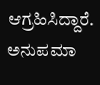ಆಗ್ರಹಿಸಿದ್ದಾರೆ. ಅನುಪಮಾ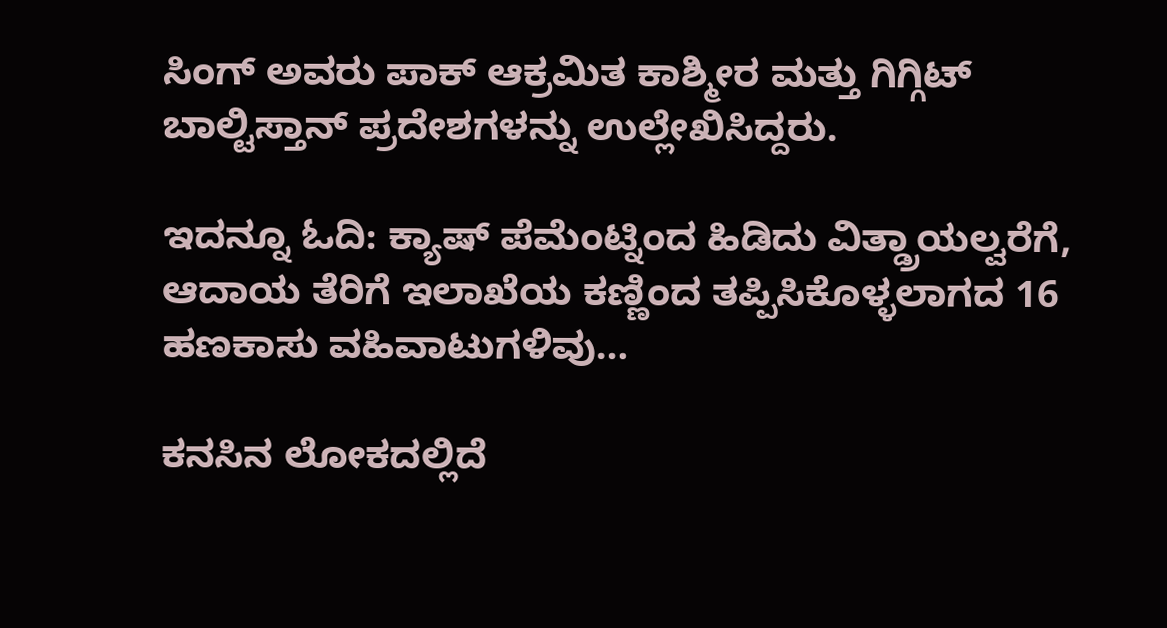ಸಿಂಗ್ ಅವರು ಪಾಕ್ ಆಕ್ರಮಿತ ಕಾಶ್ಮೀರ ಮತ್ತು ಗಿಗ್ಗಿಟ್ ಬಾಲ್ಟಿಸ್ತಾನ್ ಪ್ರದೇಶಗಳನ್ನು ಉಲ್ಲೇಖಿಸಿದ್ದರು.

ಇದನ್ನೂ ಓದಿ: ಕ್ಯಾಷ್ ಪೆಮೆಂಟ್ನಿಂದ ಹಿಡಿದು ವಿತ್ಡ್ರಾಯಲ್ವರೆಗೆ, ಆದಾಯ ತೆರಿಗೆ ಇಲಾಖೆಯ ಕಣ್ಣಿಂದ ತಪ್ಪಿಸಿಕೊಳ್ಳಲಾಗದ 16 ಹಣಕಾಸು ವಹಿವಾಟುಗಳಿವು…

ಕನಸಿನ ಲೋಕದಲ್ಲಿದೆ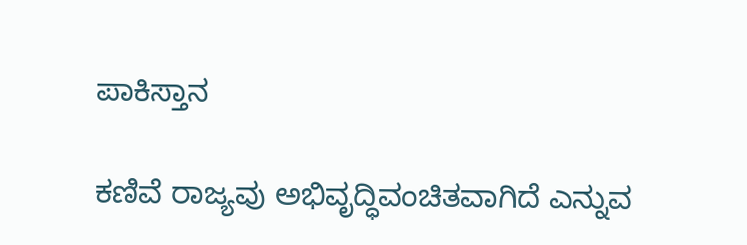ಪಾಕಿಸ್ತಾನ

ಕಣಿವೆ ರಾಜ್ಯವು ಅಭಿವೃದ್ಧಿವಂಚಿತವಾಗಿದೆ ಎನ್ನುವ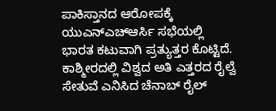ಪಾಕಿಸ್ತಾನದ ಆರೋಪಕ್ಕೆ ಯುಎನ್ಎಚ್ಆರ್ಸಿ ಸಭೆಯಲ್ಲಿ ಭಾರತ ಕಟುವಾಗಿ ಪ್ರತ್ಯುತ್ತರ ಕೊಟ್ಟಿದೆ. ಕಾಶ್ಮೀರದಲ್ಲಿ ವಿಶ್ವದ ಅತಿ ಎತ್ತರದ ರೈಲ್ವೆ ಸೇತುವೆ ಎನಿಸಿದ ಚೆನಾಬ್ ರೈಲ್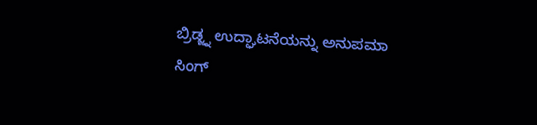ಬ್ರಿಡ್ಜ್ನ ಉದ್ಘಾಟನೆಯನ್ನು ಅನುಪಮಾ ಸಿಂಗ್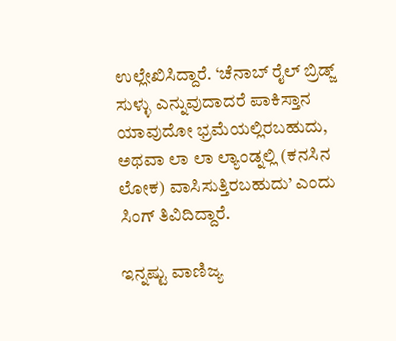ಉಲ್ಲೇಖಿಸಿದ್ದಾರೆ. ‘ಚೆನಾಬ್ ರೈಲ್ ಬ್ರಿಡ್ಜ್ ಸುಳ್ಳು ಎನ್ನುವುದಾದರೆ ಪಾಕಿಸ್ತಾನ ಯಾವುದೋ ಭ್ರಮೆಯಲ್ಲಿರಬಹುದು, ಅಥವಾ ಲಾ ಲಾ ಲ್ಯಾಂಡ್ನಲ್ಲಿ (ಕನಸಿನ ಲೋಕ) ವಾಸಿಸುತ್ತಿರಬಹುದು’ ಎಂದು ಸಿಂಗ್ ತಿವಿದಿದ್ದಾರೆ.

ಇನ್ನಷ್ಟು ವಾಣಿಜ್ಯ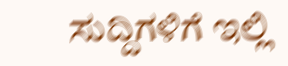ಸುದ್ದಿಗಳಿಗೆ ಇಲ್ಲಿ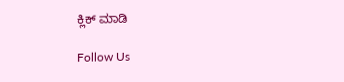ಕ್ಲಿಕ್ ಮಾಡಿ

Follow Us